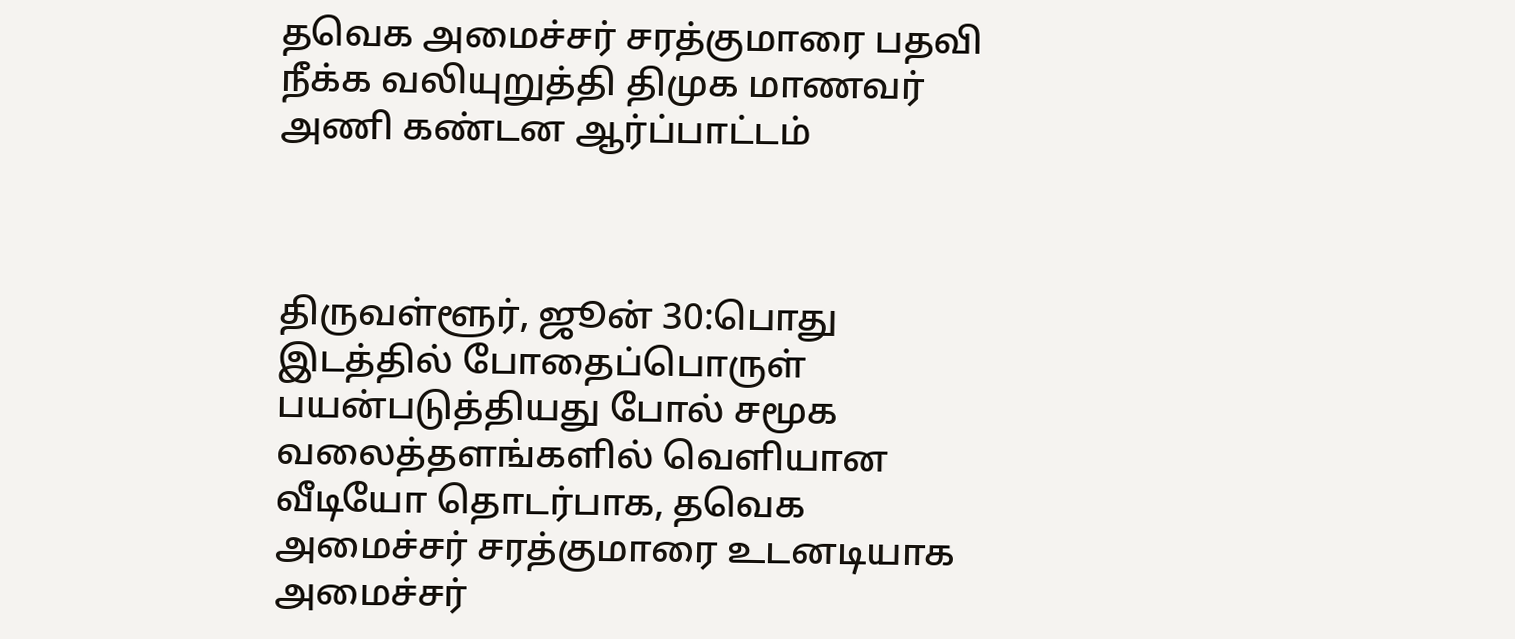தவெக அமைச்சர் சரத்குமாரை பதவி நீக்க வலியுறுத்தி திமுக மாணவர் அணி கண்டன ஆர்ப்பாட்டம்



திருவள்ளூர், ஜூன் 30:பொது இடத்தில் போதைப்பொருள் பயன்படுத்தியது போல் சமூக வலைத்தளங்களில் வெளியான வீடியோ தொடர்பாக, தவெக அமைச்சர் சரத்குமாரை உடனடியாக அமைச்சர்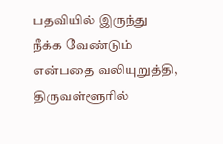பதவியில் இருந்து நீக்க வேண்டும் என்பதை வலியுறுத்தி, திருவள்ளூரில்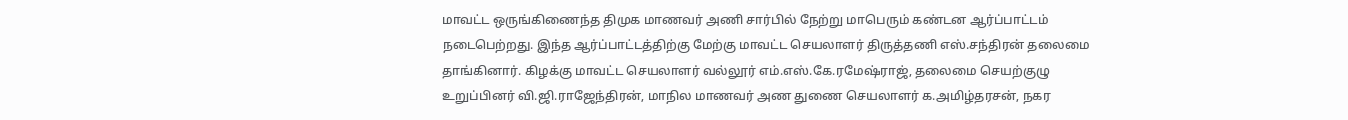மாவட்ட ஒருங்கிணைந்த திமுக மாணவர் அணி சார்பில் நேற்று மாபெரும் கண்டன ஆர்ப்பாட்டம் நடைபெற்றது. இந்த ஆர்ப்பாட்டத்திற்கு மேற்கு மாவட்ட செயலாளர் திருத்தணி எஸ்.சந்திரன் தலைமை தாங்கினார். கிழக்கு மாவட்ட செயலாளர் வல்லூர் எம்.எஸ்.கே.ரமேஷ்ராஜ், தலைமை செயற்குழு உறுப்பினர் வி.ஜி.ராஜேந்திரன், மாநில மாணவர் அண துணை செயலாளர் க.அமிழ்தரசன், நகர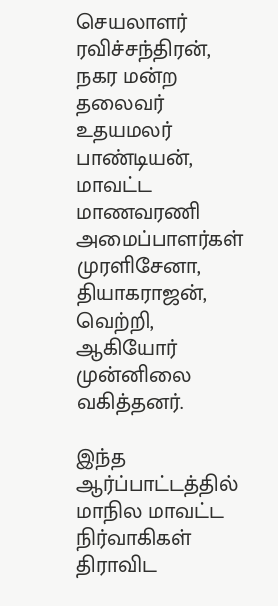செயலாளர் ரவிச்சந்திரன், நகர மன்ற தலைவர் உதயமலர் பாண்டியன், மாவட்ட மாணவரணி அமைப்பாளர்கள் முரளிசேனா, தியாகராஜன், வெற்றி, ஆகியோர் முன்னிலை வகித்தனர்.

இந்த ஆர்ப்பாட்டத்தில் மாநில மாவட்ட நிர்வாகிகள் திராவிட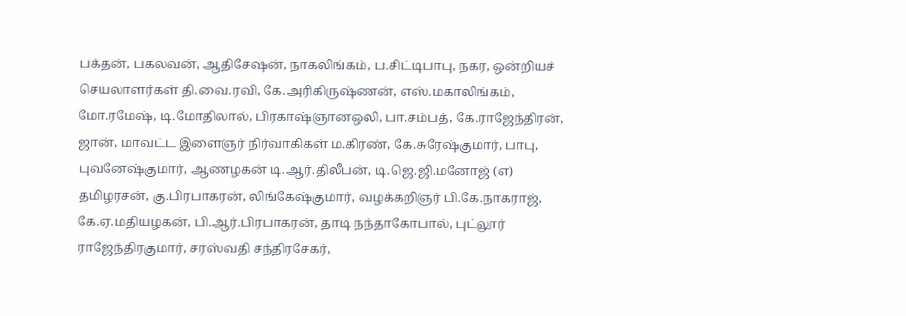பக்தன், பகலவன், ஆதிசேஷன், நாகலிங்கம், ப.சிட்டிபாபு, நகர, ஒன்றியச் செயலாளர்கள் தி.வை.ரவி, கே.அரிகிருஷ்ணன், எஸ்.மகாலிங்கம், மோ.ரமேஷ், டி.மோதிலால், பிரகாஷ்ஞானஒலி, பா.சம்பத், கே.ராஜேந்திரன், ஜான், மாவட்ட இளைஞர் நிர்வாகிகள் ம.கிரண், கே.சுரேஷ்குமார், பாபு, புவனேஷ்குமார், ஆணழகன் டி.ஆர்.திலீபன், டி.ஜெ.ஜி.மனோஜ் (எ) தமிழரசன், கு.பிரபாகரன், லிங்கேஷ்குமார், வழக்கறிஞர் பி.கே.நாகராஜ், கே.ஏ.மதியழகன், பி.ஆர்.பிரபாகரன், தாடி நந்தாகோபால், புட்லூர் ராஜேந்திரகுமார், சரஸ்வதி சந்திரசேகர்,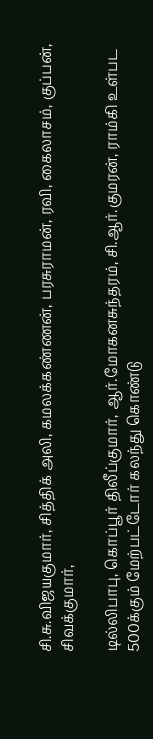சி.சு.விஜயகுமார், சித்திக் அலி, கமலக்கண்ணன், பரசுராமன், ரவி, கைலாசம், குப்பன், சிவக்குமார்,

டில்லிபாபு, கொப்பூர் திலீப்குமார், ஆர்.மோகனசுந்தரம், சி.ஆர்.குமரன், ராம்கி உள்பட 500க்கும் மேற்பட்டோர் கலந்து கொண்டு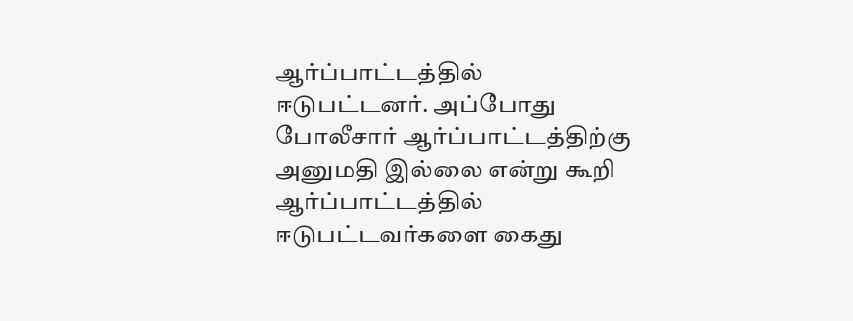ஆர்ப்பாட்டத்தில் ஈடுபட்டனர். அப்போது போலீசார் ஆர்ப்பாட்டத்திற்கு அனுமதி இல்லை என்று கூறி ஆர்ப்பாட்டத்தில் ஈடுபட்டவர்களை கைது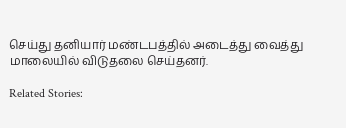செய்து தனியார் மண்டபத்தில் அடைத்து வைத்து மாலையில் விடுதலை செய்தனர்.

Related Stories: